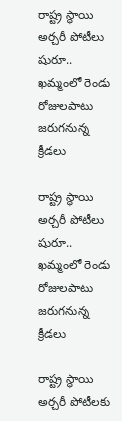రాష్ట్ర స్థాయి అర్చరీ పోటీలు షురూ.. ఖమ్మంలో రెండు రోజులపాటు జరుగనున్న క్రీడలు

రాష్ట్ర స్థాయి అర్చరీ పోటీలు షురూ.. ఖమ్మంలో రెండు రోజులపాటు జరుగనున్న క్రీడలు

రాష్ట్ర స్థాయి అర్చరీ పోటీలకు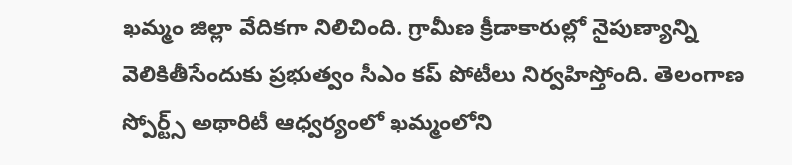ఖమ్మం జిల్లా వేదికగా నిలిచింది. గ్రామీణ క్రీడాకారుల్లో నైపుణ్యాన్ని వెలికితీసేందుకు ప్రభుత్వం సీఎం కప్ పోటీలు నిర్వహిస్తోంది. తెలంగాణ స్పోర్ట్స్ అథారిటీ ఆధ్వర్యంలో ఖమ్మంలోని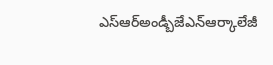ఎస్ఆర్అండ్బీజేఎన్ఆర్కాలేజీ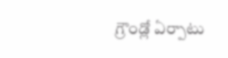గ్రౌండ్లో ఏర్పాటు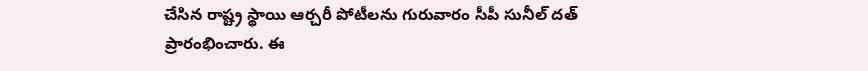చేసిన రాష్ట్ర స్థాయి ఆర్చరీ పోటీలను గురువారం సీపీ సునీల్ దత్ ప్రారంభించారు. ఈ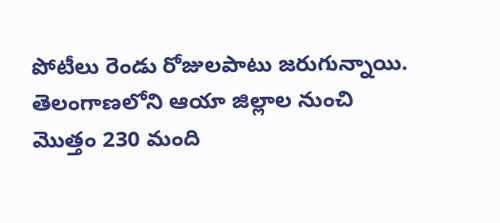పోటీలు రెండు రోజులపాటు జరుగున్నాయి. తెలంగాణలోని ఆయా జిల్లాల నుంచి మొత్తం 230 మంది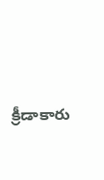క్రీడాకారు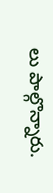లు పాల్గొన్నారు.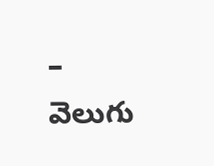– వెలుగు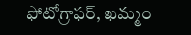ఫోటోగ్రాఫర్, ఖమ్మం